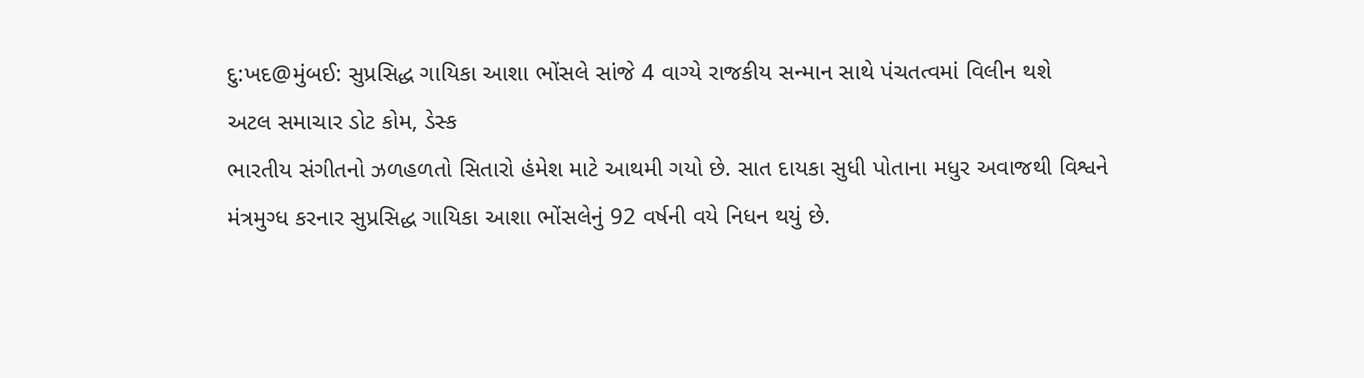દુ:ખદ@મુંબઈ: સુપ્રસિદ્ધ ગાયિકા આશા ભોંસલે સાંજે 4 વાગ્યે રાજકીય સન્માન સાથે પંચતત્વમાં વિલીન થશે
અટલ સમાચાર ડોટ કોમ, ડેસ્ક
ભારતીય સંગીતનો ઝળહળતો સિતારો હંમેશ માટે આથમી ગયો છે. સાત દાયકા સુધી પોતાના મધુર અવાજથી વિશ્વને મંત્રમુગ્ધ કરનાર સુપ્રસિદ્ધ ગાયિકા આશા ભોંસલેનું 92 વર્ષની વયે નિધન થયું છે.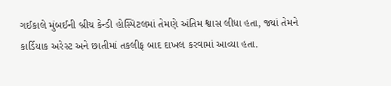ગઈકાલે મુંબઈની બ્રીચ કેન્ડી હોસ્પિટલમાં તેમણે અંતિમ શ્વાસ લીધા હતા, જ્યાં તેમને કાર્ડિયાક અરેસ્ટ અને છાતીમાં તકલીફ બાદ દાખલ કરવામાં આવ્યા હતા.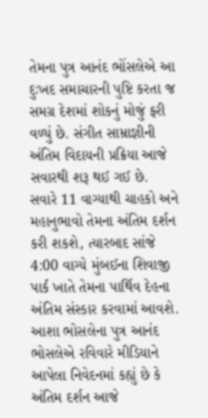તેમના પુત્ર આનંદ ભોંસલેએ આ દુઃખદ સમાચારની પુષ્ટિ કરતા જ સમગ્ર દેશમાં શોકનું મોજું ફરી વળ્યું છે. સંગીત સામ્રાજ્ઞીની અંતિમ વિદાયની પ્રક્રિયા આજે સવારથી શરૂ થઈ ગઈ છે. સવારે 11 વાગ્યાથી ચાહકો અને મહાનુભાવો તેમના અંતિમ દર્શન કરી શકશે, ત્યારબાદ સાંજે 4:00 વાગ્યે મુંબઈના શિવાજી પાર્ક ખાતે તેમના પાર્થિવ દેહના અંતિમ સંસ્કાર કરવામાં આવશે.
આશા ભોસલેના પુત્ર આનંદ ભોસલેએ રવિવારે મીડિયાને આપેલા નિવેદનમાં કહ્યું છે કે અંતિમ દર્શન આજે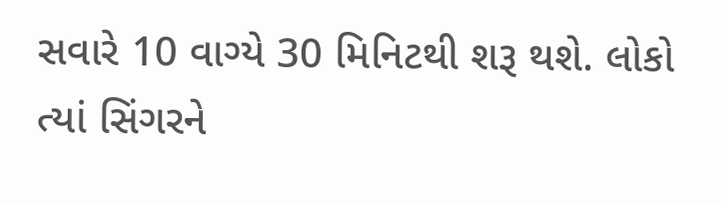સવારે 10 વાગ્યે 30 મિનિટથી શરૂ થશે. લોકો ત્યાં સિંગરને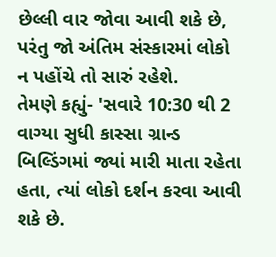છેલ્લી વાર જોવા આવી શકે છે, પરંતુ જો અંતિમ સંસ્કારમાં લોકો ન પહોંચે તો સારું રહેશે.
તેમણે કહ્યું- 'સવારે 10:30 થી 2 વાગ્યા સુધી કાસ્સા ગ્રાન્ડ બિલ્ડિંગમાં જ્યાં મારી માતા રહેતા હતા, ત્યાં લોકો દર્શન કરવા આવી શકે છે.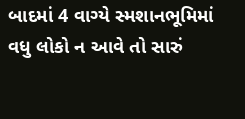બાદમાં 4 વાગ્યે સ્મશાનભૂમિમાં વધુ લોકો ન આવે તો સારું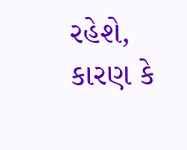રહેશે, કારણ કે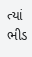ત્યાં ભીડ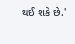થઈ શકે છે.'